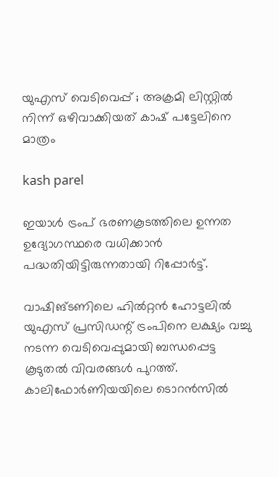യുഎസ് വെടിവെപ്പ് ; അക്രമി ലിസ്റ്റില്‍ നിന്ന് ഒഴിവാക്കിയത് കാഷ് പട്ടേലിനെ മാത്രം

kash parel

ഇയാള്‍ ട്രംപ് ഭരണകൂടത്തിലെ ഉന്നത ഉദ്യോഗസ്ഥരെ വധിക്കാന്‍ പദ്ധതിയിട്ടിരുന്നതായി റിപ്പോര്‍ട്ട്.

വാഷിങ്ടണിലെ ഹില്‍റ്റന്‍ ഹോട്ടലില്‍ യുഎസ് പ്രസിഡന്റ് ട്രംപിനെ ലക്ഷ്യം വച്ചു നടന്ന വെടിവെപ്പുമായി ബന്ധപ്പെട്ട കൂടുതല്‍ വിവരങ്ങള്‍ പുറത്ത്. കാലിഫോര്‍ണിയയിലെ ടൊറന്‍സില്‍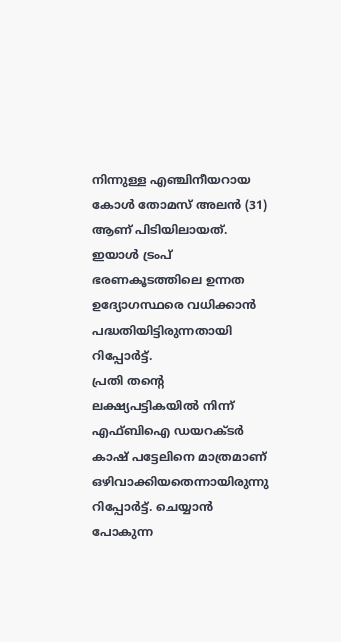നിന്നുള്ള എഞ്ചിനീയറായ കോള്‍ തോമസ് അലന്‍ (31) ആണ് പിടിയിലായത്. ഇയാള്‍ ട്രംപ് ഭരണകൂടത്തിലെ ഉന്നത ഉദ്യോഗസ്ഥരെ വധിക്കാന്‍ പദ്ധതിയിട്ടിരുന്നതായി റിപ്പോര്‍ട്ട്.
പ്രതി തന്റെ ലക്ഷ്യപട്ടികയില്‍ നിന്ന് എഫ്ബിഐ ഡയറക്ടര്‍ കാഷ് പട്ടേലിനെ മാത്രമാണ് ഒഴിവാക്കിയതെന്നായിരുന്നു റിപ്പോര്‍ട്ട്. ചെയ്യാന്‍ പോകുന്ന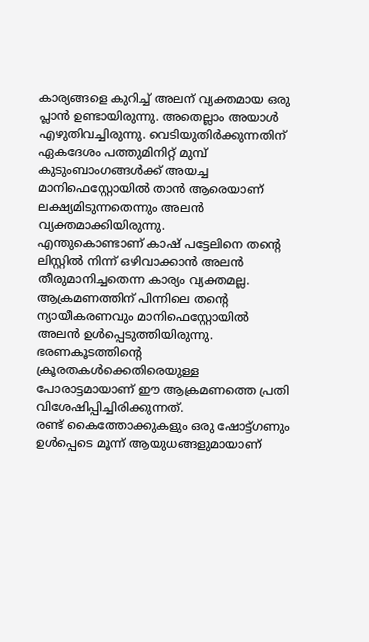കാര്യങ്ങളെ കുറിച്ച് അലന് വ്യക്തമായ ഒരു പ്ലാന്‍ ഉണ്ടായിരുന്നു. അതെല്ലാം അയാള്‍ എഴുതിവച്ചിരുന്നു. വെടിയുതിര്‍ക്കുന്നതിന് ഏകദേശം പത്തുമിനിറ്റ് മുമ്പ് കുടുംബാംഗങ്ങള്‍ക്ക് അയച്ച മാനിഫെസ്റ്റോയില്‍ താന്‍ ആരെയാണ് ലക്ഷ്യമിടുന്നതെന്നും അലന്‍ വ്യക്തമാക്കിയിരുന്നു.
എന്തുകൊണ്ടാണ് കാഷ് പട്ടേലിനെ തന്റെ ലിസ്റ്റില്‍ നിന്ന് ഒഴിവാക്കാന്‍ അലന്‍ തീരുമാനിച്ചതെന്ന കാര്യം വ്യക്തമല്ല. ആക്രമണത്തിന് പിന്നിലെ തന്റെ ന്യായീകരണവും മാനിഫെസ്റ്റോയില്‍ അലന്‍ ഉള്‍പ്പെടുത്തിയിരുന്നു. ഭരണകൂടത്തിന്റെ ക്രൂരതകള്‍ക്കെതിരെയുള്ള പോരാട്ടമായാണ് ഈ ആക്രമണത്തെ പ്രതി വിശേഷിപ്പിച്ചിരിക്കുന്നത്.
രണ്ട് കൈത്തോക്കുകളും ഒരു ഷോട്ട്ഗണും ഉള്‍പ്പെടെ മൂന്ന് ആയുധങ്ങളുമായാണ്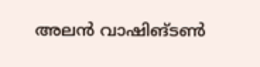അലന്‍ വാഷിങ്ടണ്‍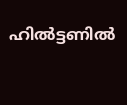ഹില്‍ട്ടണില്‍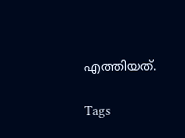എത്തിയത്.

Tags